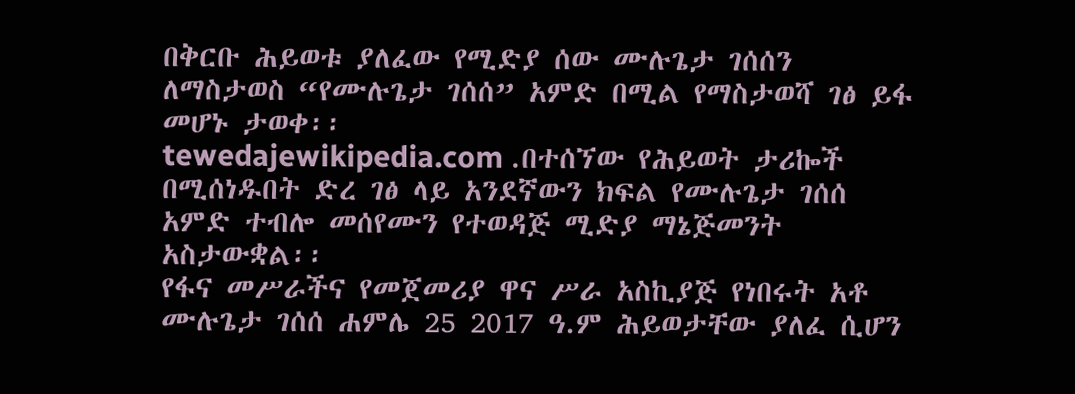በቅርቡ ሕይወቱ ያለፈው የሚድያ ሰው ሙሉጌታ ገሰሰን ለማስታወስ “የሙሉጌታ ገሰሰ” አምድ በሚል የማስታወሻ ገፅ ይፋ መሆኑ ታወቀ፡፡
tewedajewikipedia.com .በተሰኘው የሕይወት ታሪኰች በሚሰነዱበት ድረ ገፅ ላይ አንደኛውን ክፍል የሙሉጌታ ገሰሰ አምድ ተብሎ መሰየሙን የተወዳጅ ሚድያ ማኔጅመንት አስታውቋል፡፡
የፋና መሥራችና የመጀመሪያ ዋና ሥራ አስኪያጅ የነበሩት አቶ ሙሉጌታ ገሰሰ ሐምሌ 25 2017 ዓ.ም ሕይወታቸው ያለፈ ሲሆን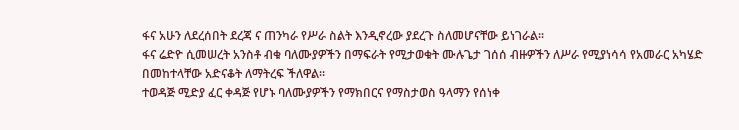ፋና አሁን ለደረሰበት ደረጃ ና ጠንካራ የሥራ ስልት እንዲኖረው ያደረጉ ስለመሆናቸው ይነገራል፡፡
ፋና ሬድዮ ሲመሠረት አንስቶ ብቁ ባለሙያዎችን በማፍራት የሚታወቁት ሙሉጌታ ገሰሰ ብዙዎችን ለሥራ የሚያነሳሳ የአመራር አካሄድ በመከተላቸው አድናቆት ለማትረፍ ችለዋል።
ተወዳጅ ሚድያ ፈር ቀዳጅ የሆኑ ባለሙያዎችን የማክበርና የማስታወስ ዓላማን የሰነቀ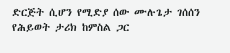ድርጅት ሲሆን የሚድያ ሰው ሙሉጌታ ገሰሰን የሕይወት ታሪክ ከምስል ጋር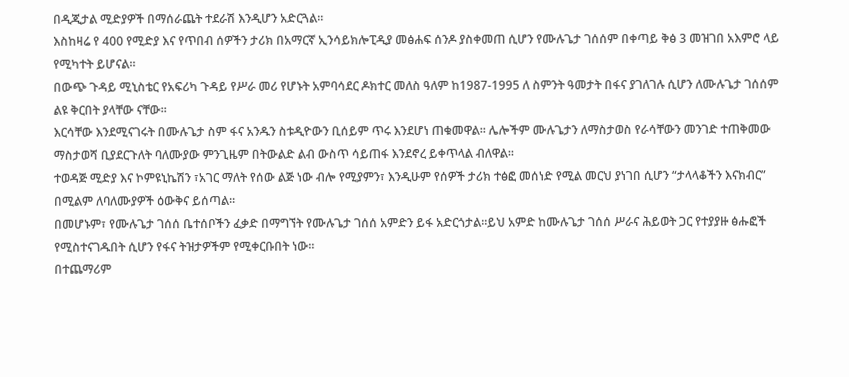በዲጂታል ሚድያዎች በማሰራጨት ተደራሽ እንዲሆን አድርጓል።
እስከዛሬ የ 400 የሚድያ እና የጥበብ ሰዎችን ታሪክ በአማርኛ ኢንሳይክሎፒዲያ መፅሐፍ ሰንዶ ያስቀመጠ ሲሆን የሙሉጌታ ገሰሰም በቀጣይ ቅፅ 3 መዝገበ አእምሮ ላይ የሚካተት ይሆናል።
በውጭ ጉዳይ ሚኒስቴር የአፍሪካ ጉዳይ የሥራ መሪ የሆኑት አምባሳደር ዶክተር መለስ ዓለም ከ1987-1995 ለ ስምንት ዓመታት በፋና ያገለገሉ ሲሆን ለሙሉጌታ ገሰሰም ልዩ ቅርበት ያላቸው ናቸው፡፡
እርሳቸው እንደሚናገሩት በሙሉጌታ ስም ፋና አንዱን ስቱዲዮውን ቢሰይም ጥሩ እንደሆነ ጠቁመዋል፡፡ ሌሎችም ሙሉጌታን ለማስታወስ የራሳቸውን መንገድ ተጠቅመው ማስታወሻ ቢያደርጉለት ባለሙያው ምንጊዜም በትውልድ ልብ ውስጥ ሳይጠፋ እንደኖረ ይቀጥላል ብለዋል፡፡
ተወዳጅ ሚድያ እና ኮምዩኒኬሽን ፣አገር ማለት የሰው ልጅ ነው ብሎ የሚያምን፣ እንዲሁም የሰዎች ታሪክ ተፅፎ መሰነድ የሚል መርህ ያነገበ ሲሆን “ታላላቆችን እናክብር” በሚልም ለባለሙያዎች ዕውቅና ይሰጣል፡፡
በመሆኑም፣ የሙሉጌታ ገሰሰ ቤተሰቦችን ፈቃድ በማግኘት የሙሉጌታ ገሰሰ አምድን ይፋ አድርጎታል።ይህ አምድ ከሙሉጌታ ገሰሰ ሥራና ሕይወት ጋር የተያያዙ ፅሑፎች የሚስተናገዱበት ሲሆን የፋና ትዝታዎችም የሚቀርቡበት ነው፡፡
በተጨማሪም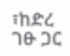፣ከድረ ገፁ ጋር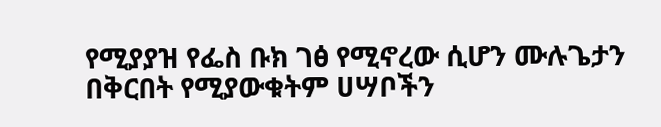የሚያያዝ የፌስ ቡክ ገፅ የሚኖረው ሲሆን ሙሉጌታን በቅርበት የሚያውቁትም ሀሣቦችን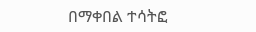በማቀበል ተሳትፎ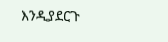እንዲያደርጉ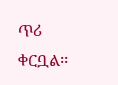ጥሪ ቀርቧል፡፡